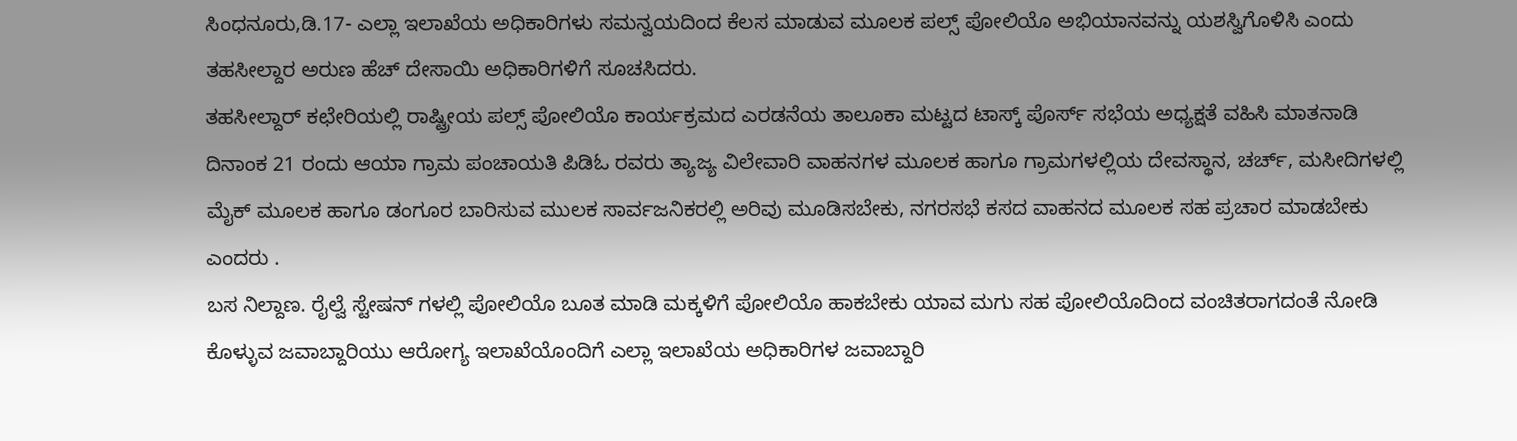ಸಿಂಧನೂರು,ಡಿ.17- ಎಲ್ಲಾ ಇಲಾಖೆಯ ಅಧಿಕಾರಿಗಳು ಸಮನ್ವಯದಿಂದ ಕೆಲಸ ಮಾಡುವ ಮೂಲಕ ಪಲ್ಸ್ ಪೋಲಿಯೊ ಅಭಿಯಾನವನ್ನು ಯಶಸ್ವಿಗೊಳಿಸಿ ಎಂದು ತಹಸೀಲ್ದಾರ ಅರುಣ ಹೆಚ್ ದೇಸಾಯಿ ಅಧಿಕಾರಿಗಳಿಗೆ ಸೂಚಸಿದರು.
ತಹಸೀಲ್ದಾರ್ ಕಛೇರಿಯಲ್ಲಿ ರಾಷ್ಟ್ರೀಯ ಪಲ್ಸ್ ಪೋಲಿಯೊ ಕಾರ್ಯಕ್ರಮದ ಎರಡನೆಯ ತಾಲೂಕಾ ಮಟ್ಟದ ಟಾಸ್ಕ್ ಪೊರ್ಸ್ ಸಭೆಯ ಅಧ್ಯಕ್ಷತೆ ವಹಿಸಿ ಮಾತನಾಡಿ ದಿನಾಂಕ 21 ರಂದು ಆಯಾ ಗ್ರಾಮ ಪಂಚಾಯತಿ ಪಿಡಿಓ ರವರು ತ್ಯಾಜ್ಯ ವಿಲೇವಾರಿ ವಾಹನಗಳ ಮೂಲಕ ಹಾಗೂ ಗ್ರಾಮಗಳಲ್ಲಿಯ ದೇವಸ್ಥಾನ, ಚರ್ಚ್, ಮಸೀದಿಗಳಲ್ಲಿ ಮೈಕ್ ಮೂಲಕ ಹಾಗೂ ಡಂಗೂರ ಬಾರಿಸುವ ಮುಲಕ ಸಾರ್ವಜನಿಕರಲ್ಲಿ ಅರಿವು ಮೂಡಿಸಬೇಕು, ನಗರಸಭೆ ಕಸದ ವಾಹನದ ಮೂಲಕ ಸಹ ಪ್ರಚಾರ ಮಾಡಬೇಕು ಎಂದರು .
ಬಸ ನಿಲ್ದಾಣ. ರೈಲ್ವೆ ಸ್ಟೇಷನ್ ಗಳಲ್ಲಿ ಪೋಲಿಯೊ ಬೂತ ಮಾಡಿ ಮಕ್ಕಳಿಗೆ ಪೋಲಿಯೊ ಹಾಕಬೇಕು ಯಾವ ಮಗು ಸಹ ಪೋಲಿಯೊದಿಂದ ವಂಚಿತರಾಗದಂತೆ ನೋಡಿ ಕೊಳ್ಳುವ ಜವಾಬ್ದಾರಿಯು ಆರೋಗ್ಯ ಇಲಾಖೆಯೊಂದಿಗೆ ಎಲ್ಲಾ ಇಲಾಖೆಯ ಅಧಿಕಾರಿಗಳ ಜವಾಬ್ದಾರಿ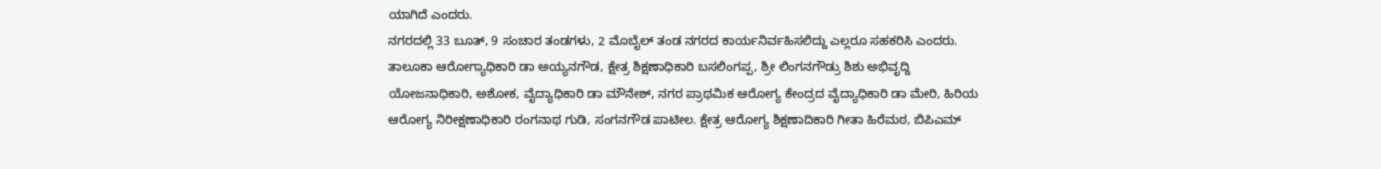ಯಾಗಿದೆ ಎಂದರು.
ನಗರದಲ್ಲಿ 33 ಬೂತ್, 9 ಸಂಚಾರ ತಂಡಗಳು, 2 ಮೊಬೈಲ್ ತಂಡ ನಗರದ ಕಾರ್ಯನಿರ್ವಹಿಸಲಿದ್ದು ಎಲ್ಲರೂ ಸಹಕರಿಸಿ ಎಂದರು.
ತಾಲೂಕಾ ಆರೋಗ್ಯಾಧಿಕಾರಿ ಡಾ ಅಯ್ಯನಗೌಡ, ಕ್ಷೇತ್ರ ಶಿಕ್ಷಣಾಧಿಕಾರಿ ಬಸಲಿಂಗಪ್ಪ, ಶ್ರೀ ಲಿಂಗನಗೌಡ್ರು ಶಿಶು ಅಭಿವೃದ್ದಿ ಯೋಜನಾಧಿಕಾರಿ, ಅಶೋಕ, ವೈದ್ಯಾಧಿಕಾರಿ ಡಾ ಮೌನೇಶ್, ನಗರ ಪ್ರಾಥಮಿಕ ಆರೋಗ್ಯ ಕೇಂದ್ರದ ವೈದ್ಯಾಧಿಕಾರಿ ಡಾ ಮೇರಿ, ಹಿರಿಯ ಆರೋಗ್ಯ ನಿರೀಕ್ಷಣಾಧಿಕಾರಿ ರಂಗನಾಥ ಗುಡಿ, ಸಂಗನಗೌಡ ಪಾಟೀಲ. ಕ್ಷೇತ್ರ ಆರೋಗ್ಯ ಶಿಕ್ಷಣಾದಿಕಾರಿ ಗೀತಾ ಹಿರೆಮಠ, ಬಿಪಿಎಮ್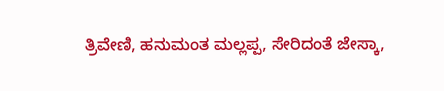ತ್ರಿವೇಣಿ, ಹನುಮಂತ ಮಲ್ಲಪ್ಪ, ಸೇರಿದಂತೆ ಜೇಸ್ಕಾ,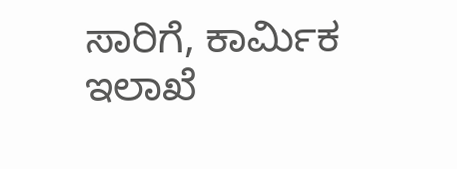ಸಾರಿಗೆ, ಕಾರ್ಮಿಕ ಇಲಾಖೆ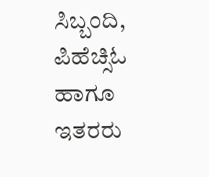ಸಿಬ್ಬಂದಿ, ಪಿಹೆಚ್ಸಿಓ ಹಾಗೂ ಇತರರು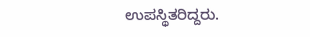ಉಪಸ್ಥಿತರಿದ್ದರು.